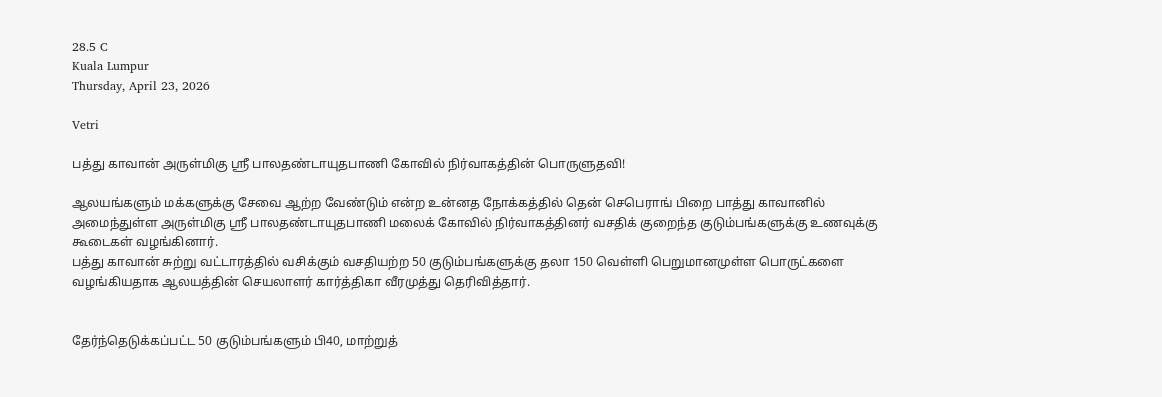28.5 C
Kuala Lumpur
Thursday, April 23, 2026

Vetri

பத்து காவான் அருள்மிகு ஸ்ரீ பாலதண்டாயுதபாணி கோவில் நிர்வாகத்தின் பொருளுதவி!

ஆலயங்களும் மக்களுக்கு சேவை ஆற்ற வேண்டும் என்ற உன்னத நோக்கத்தில் தென் செபெராங் பிறை பாத்து காவானில் அமைந்துள்ள அருள்மிகு ஸ்ரீ பாலதண்டாயுதபாணி மலைக் கோவில் நிர்வாகத்தினர் வசதிக் குறைந்த குடும்பங்களுக்கு உணவுக்கு கூடைகள் வழங்கினார்.
பத்து காவான் சுற்று வட்டாரத்தில் வசிக்கும் வசதியற்ற 50 குடும்பங்களுக்கு தலா 150 வெள்ளி பெறுமானமுள்ள பொருட்களை வழங்கியதாக ஆலயத்தின் செயலாளர் கார்த்திகா வீரமுத்து தெரிவித்தார்.


தேர்ந்தெடுக்கப்பட்ட 50 குடும்பங்களும் பி40, மாற்றுத்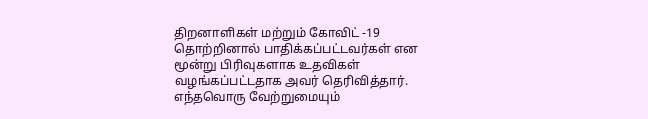திறனாளிகள் மற்றும் கோவிட் -19 தொற்றினால் பாதிக்கப்பட்டவர்கள் என மூன்று பிரிவுகளாக உதவிகள் வழங்கப்பட்டதாக அவர் தெரிவித்தார். எந்தவொரு வேற்றுமையும்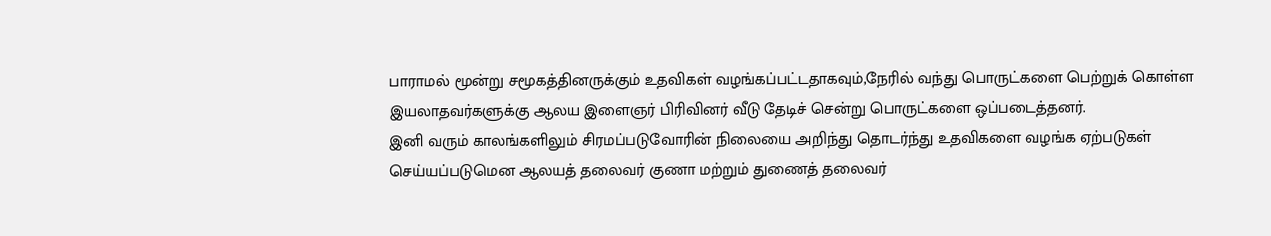பாராமல் மூன்று சமூகத்தினருக்கும் உதவிகள் வழங்கப்பட்டதாகவும்,நேரில் வந்து பொருட்களை பெற்றுக் கொள்ள இயலாதவர்களுக்கு ஆலய இளைஞர் பிரிவினர் வீடு தேடிச் சென்று பொருட்களை ஒப்படைத்தனர்.
இனி வரும் காலங்களிலும் சிரமப்படுவோரின் நிலையை அறிந்து தொடர்ந்து உதவிகளை வழங்க ஏற்படுகள் செய்யப்படுமென ஆலயத் தலைவர் குணா மற்றும் துணைத் தலைவர்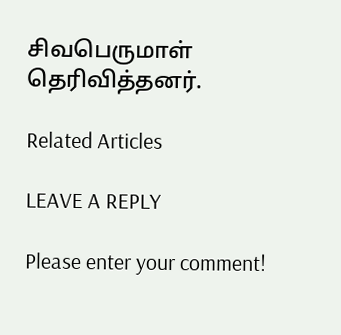சிவபெருமாள் தெரிவித்தனர்.

Related Articles

LEAVE A REPLY

Please enter your comment!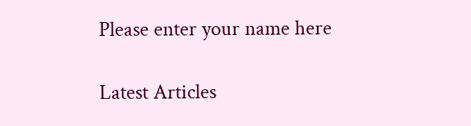Please enter your name here

Latest Articles